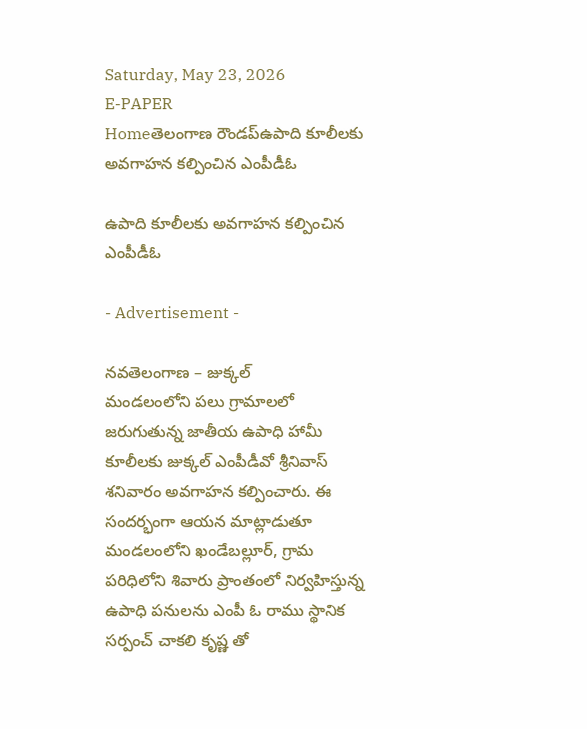Saturday, May 23, 2026
E-PAPER
Homeతెలంగాణ రౌండప్ఉపాది కూలీలకు అవగాహన కల్పించిన ఎంపీడీఓ

ఉపాది కూలీలకు అవగాహన కల్పించిన ఎంపీడీఓ

- Advertisement -

నవతెలంగాణ – జుక్కల్
మండలంలోని పలు గ్రామాలలో జరుగుతున్న జాతీయ ఉపాధి హామీ కూలీలకు జుక్కల్ ఎంపీడీవో శ్రీనివాస్ శనివారం అవగాహన కల్పించారు. ఈ సందర్భంగా ఆయన మాట్లాడుతూ మండలంలోని ఖండేబల్లూర్, గ్రామ పరిధిలోని శివారు ప్రాంతంలో నిర్వహిస్తున్న ఉపాధి పనులను ఎంపీ ఓ రాము స్థానిక సర్పంచ్ చాకలి కృష్ణ తో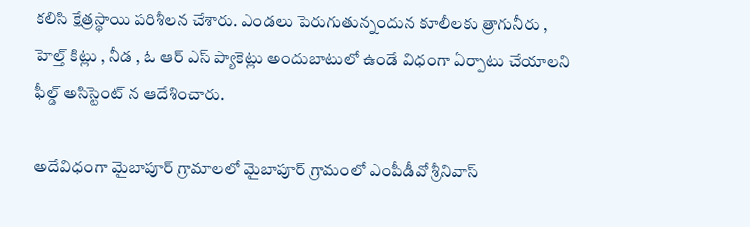కలిసి క్షేత్రస్థాయి పరిశీలన చేశారు. ఎండలు పెరుగుతున్నందున కూలీలకు త్రాగునీరు , హెల్త్ కిట్లు , నీడ , ఓ ఆర్ ఎస్ ప్యాకెట్లు అందుబాటులో ఉండే విధంగా ఏర్పాటు చేయాలని ఫీల్డ్ అసిస్టెంట్ న ఆదేశించారు.

అదేవిధంగా మైబాపూర్ గ్రామాలలో మైబాపూర్ గ్రామంలో ఎంపీడీవో శ్రీనివాస్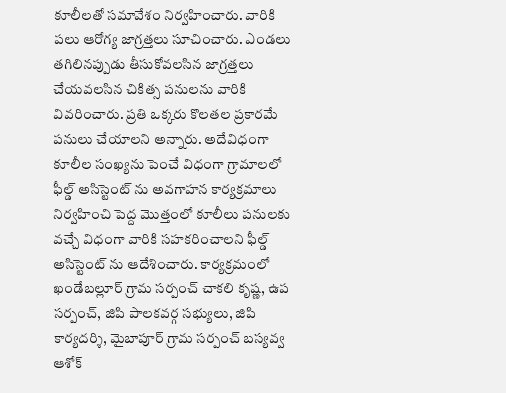కూలీలతో సమావేశం నిర్వహించారు. వారికి పలు ఆరోగ్య జాగ్రత్తలు సూచించారు. ఎండలు తగిలినప్పుడు తీసుకోవలసిన జాగ్రత్తలు చేయవలసిన చికిత్స పనులను వారికి వివరించారు. ప్రతి ఒక్కరు కొలతల ప్రకారమే పనులు చేయాలని అన్నారు. అదేవిధంగా కూలీల సంఖ్యను పెంచే విధంగా గ్రామాలలో  ఫీల్డ్ అసిస్టెంట్ ను అవగాహన కార్యక్రమాలు నిర్వహించి పెద్ద మొత్తంలో కూలీలు పనులకు వచ్చే విధంగా వారికి సహకరించాలని ఫీల్డ్ అసిస్టెంట్ ను ఆదేశించారు. కార్యక్రమంలో ఖండేబల్లూర్ గ్రామ సర్పంచ్ చాకలి కృష్ణ, ఉప సర్పంచ్, జిపి పాలకవర్గ సభ్యులు, జిపి కార్యదర్శి, మైబాపూర్ గ్రామ సర్పంచ్ బస్యవ్వ ఆశోక్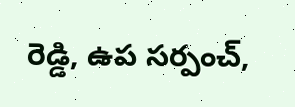రెడ్డి, ఉప సర్పంచ్,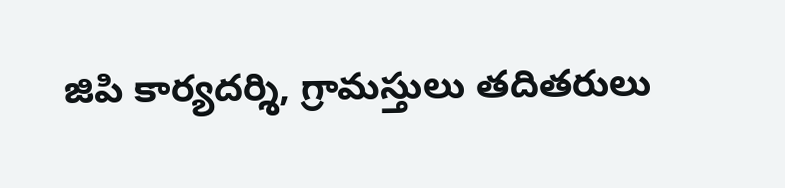జిపి కార్యదర్శి, గ్రామస్తులు తదితరులు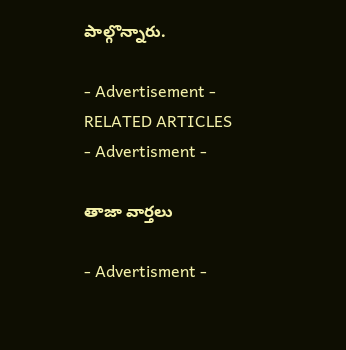పాల్గొన్నారు.

- Advertisement -
RELATED ARTICLES
- Advertisment -

తాజా వార్తలు

- Advertisment -